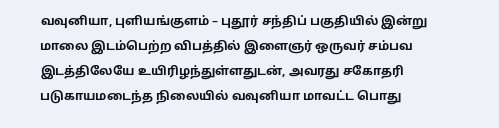வவுனியா, புளியங்குளம் – புதூர் சந்திப் பகுதியில் இன்று மாலை இடம்பெற்ற விபத்தில் இளைஞர் ஒருவர் சம்பவ இடத்திலேயே உயிரிழந்துள்ளதுடன், அவரது சகோதரி படுகாயமடைந்த நிலையில் வவுனியா மாவட்ட பொது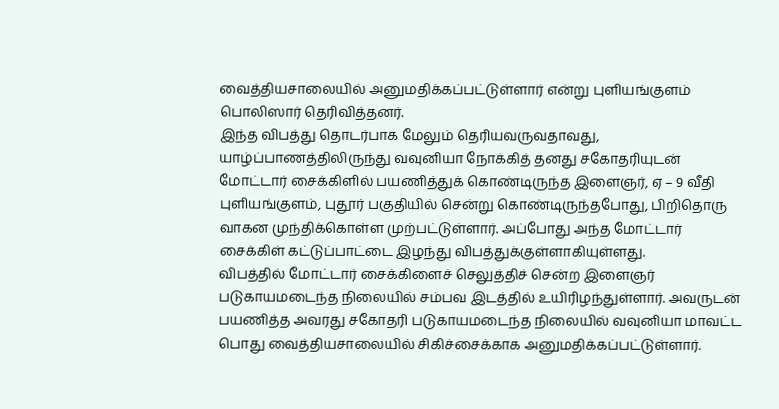வைத்தியசாலையில் அனுமதிக்கப்பட்டுள்ளார் என்று புளியங்குளம் பொலிஸார் தெரிவித்தனர்.
இந்த விபத்து தொடர்பாக மேலும் தெரியவருவதாவது,
யாழ்ப்பாணத்திலிருந்து வவுனியா நோக்கித் தனது சகோதரியுடன் மோட்டார் சைக்கிளில் பயணித்துக் கொண்டிருந்த இளைஞர், ஏ – 9 வீதி புளியங்குளம், புதூர் பகுதியில் சென்று கொண்டிருந்தபோது, பிறிதொரு வாகன முந்திக்கொள்ள முற்பட்டுள்ளார். அப்போது அந்த மோட்டார் சைக்கிள் கட்டுப்பாட்டை இழந்து விபத்துக்குள்ளாகியுள்ளது.
விபத்தில் மோட்டார் சைக்கிளைச் செலுத்திச் சென்ற இளைஞர் படுகாயமடைந்த நிலையில் சம்பவ இடத்தில் உயிரிழந்துள்ளார். அவருடன் பயணித்த அவரது சகோதரி படுகாயமடைந்த நிலையில் வவுனியா மாவட்ட பொது வைத்தியசாலையில் சிகிச்சைக்காக அனுமதிக்கப்பட்டுள்ளார்.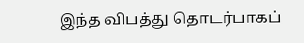இந்த விபத்து தொடர்பாகப்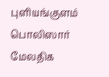புளியங்குளம் பொலிஸார் மேலதிக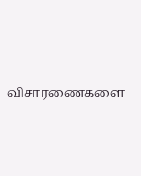விசாரணைகளை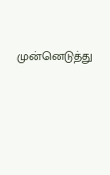முன்னெடுத்து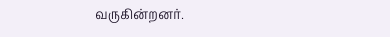வருகின்றனர்.